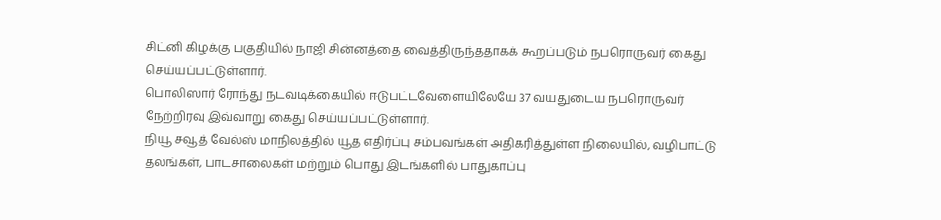சிட்னி கிழக்கு பகுதியில் நாஜி சின்னத்தை வைத்திருந்ததாகக் கூறப்படும் நபரொருவர் கைது செய்யப்பட்டுள்ளார்.
பொலிஸார் ரோந்து நடவடிக்கையில் ஈடுபட்டவேளையிலேயே 37 வயதுடைய நபரொருவர் நேற்றிரவு இவ்வாறு கைது செய்யப்பட்டுள்ளார்.
நியூ சவூத் வேல்ஸ் மாநிலத்தில் யூத எதிர்ப்பு சம்பவங்கள் அதிகரித்துள்ள நிலையில், வழிபாட்டு தலங்கள், பாடசாலைகள் மற்றும் பொது இடங்களில் பாதுகாப்பு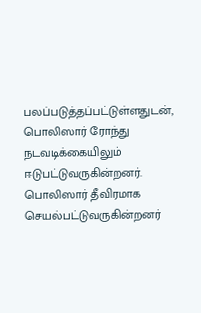பலப்படுத்தப்பட்டுள்ளதுடன், பொலிஸார் ரோந்து நடவடிக்கையிலும் ஈடுபட்டுவருகின்றனர்.
பொலிஸார் தீவிரமாக செயல்பட்டுவருகின்றனர்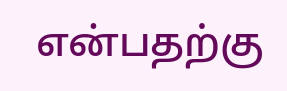என்பதற்கு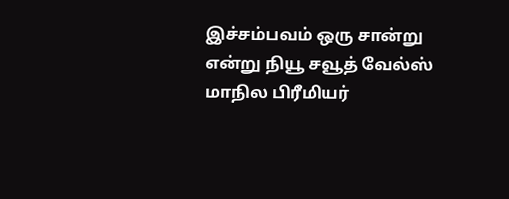இச்சம்பவம் ஒரு சான்று என்று நியூ சவூத் வேல்ஸ் மாநில பிரீமியர்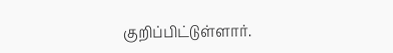குறிப்பிட்டுள்ளார்.